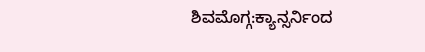ಶಿವಮೊಗ್ಗ:ಕ್ಯಾನ್ಸರ್ನಿಂದ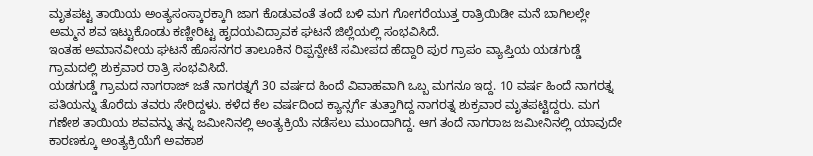ಮೃತಪಟ್ಟ ತಾಯಿಯ ಅಂತ್ಯಸಂಸ್ಕಾರಕ್ಕಾಗಿ ಜಾಗ ಕೊಡುವಂತೆ ತಂದೆ ಬಳಿ ಮಗ ಗೋಗರೆಯುತ್ತ ರಾತ್ರಿಯಿಡೀ ಮನೆ ಬಾಗಿಲಲ್ಲೇ ಅಮ್ಮನ ಶವ ಇಟ್ಟುಕೊಂಡು ಕಣ್ಣೀರಿಟ್ಟ ಹೃದಯವಿದ್ರಾವಕ ಘಟನೆ ಜಿಲ್ಲೆಯಲ್ಲಿ ಸಂಭವಿಸಿದೆ.
ಇಂತಹ ಅಮಾನವೀಯ ಘಟನೆ ಹೊಸನಗರ ತಾಲೂಕಿನ ರಿಪ್ಪನ್ಪೇಟೆ ಸಮೀಪದ ಹೆದ್ದಾರಿ ಪುರ ಗ್ರಾಪಂ ವ್ಯಾಪ್ತಿಯ ಯಡಗುಡ್ಡೆ ಗ್ರಾಮದಲ್ಲಿ ಶುಕ್ರವಾರ ರಾತ್ರಿ ಸಂಭವಿಸಿದೆ.
ಯಡಗುಡ್ಡೆ ಗ್ರಾಮದ ನಾಗರಾಜ್ ಜತೆ ನಾಗರತ್ನಗೆ 30 ವರ್ಷದ ಹಿಂದೆ ವಿವಾಹವಾಗಿ ಒಬ್ಬ ಮಗನೂ ಇದ್ದ. 10 ವರ್ಷ ಹಿಂದೆ ನಾಗರತ್ನ ಪತಿಯನ್ನು‌ ತೊರೆದು ತವರು ಸೇರಿದ್ದಳು. ಕಳೆದ ಕೆಲ ವರ್ಷದಿಂದ ಕ್ಯಾನ್ಸರ್ಗೆ ತುತ್ತಾಗಿದ್ದ ನಾಗರತ್ನ ಶುಕ್ರವಾರ ಮೃತಪಟ್ಟಿದ್ದರು. ಮಗ ಗಣೇಶ ತಾಯಿಯ ಶವವನ್ನು ತನ್ನ ಜಮೀನಿನಲ್ಲಿ ಅಂತ್ಯಕ್ರಿಯೆ ನಡೆಸಲು ಮುಂದಾಗಿದ್ದ. ಆಗ ತಂದೆ ನಾಗರಾಜ ಜಮೀನಿನಲ್ಲಿ ಯಾವುದೇ ಕಾರಣಕ್ಕೂ ಅಂತ್ಯಕ್ರಿಯೆಗೆ ಅವಕಾಶ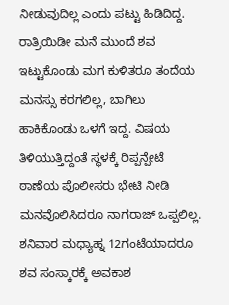ನೀಡುವುದಿಲ್ಲ ಎಂದು ಪಟ್ಟು ಹಿಡಿದಿದ್ದ.
ರಾತ್ರಿಯಿಡೀ ಮನೆ ಮುಂದೆ ಶವ ಇಟ್ಟುಕೊಂಡು ಮಗ ಕುಳಿತರೂ ತಂದೆಯ ಮನಸ್ಸು ಕರಗಲಿಲ್ಲ, ಬಾಗಿಲು ಹಾಕಿಕೊಂಡು ಒಳಗೆ ಇದ್ದ. ವಿಷಯ ತಿಳಿಯುತ್ತಿದ್ದಂತೆ ಸ್ಥಳಕ್ಕೆ ರಿಪ್ಪನ್ಪೇಟೆ ಠಾಣೆಯ ಪೊಲೀಸರು ಭೇಟಿ ನೀಡಿ ಮನವೊಲಿಸಿದರೂ ನಾಗರಾಜ್ ಒಪ್ಪಲಿಲ್ಲ. ಶನಿವಾರ ಮಧ್ಯಾಹ್ನ 12ಗಂಟೆಯಾದರೂ ಶವ ಸಂಸ್ಕಾರಕ್ಕೆ ಅವಕಾಶ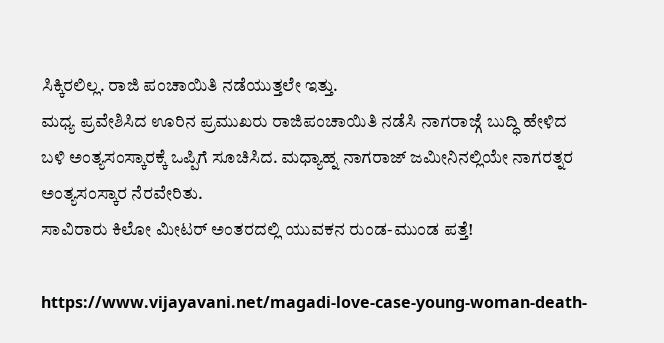ಸಿಕ್ಕಿರಲಿಲ್ಲ. ರಾಜಿ ಪಂಚಾಯಿತಿ ನಡೆಯುತ್ತಲೇ ಇತ್ತು.
ಮಧ್ಯ ಪ್ರವೇಶಿಸಿದ ಊರಿನ ಪ್ರಮುಖರು ರಾಜಿಪಂಚಾಯಿತಿ ನಡೆಸಿ ನಾಗರಾಜ್ಗೆ ಬುದ್ಧಿ ಹೇಳಿದ ಬಳಿ ಅಂತ್ಯಸಂಸ್ಕಾರಕ್ಕೆ ಒಪ್ಪಿಗೆ ಸೂಚಿಸಿದ. ಮಧ್ಯಾಹ್ನ‌ ನಾಗರಾಜ್ ಜಮೀನಿನಲ್ಲಿಯೇ ನಾಗರತ್ನರ ಅಂತ್ಯಸಂಸ್ಕಾರ ನೆರವೇರಿತು.
ಸಾವಿರಾರು ಕಿಲೋ ಮೀಟರ್ ಅಂತರದಲ್ಲಿ ಯುವಕನ ರುಂಡ-ಮುಂಡ ಪತ್ತೆ!

https://www.vijayavani.net/magadi-love-case-young-woman-death-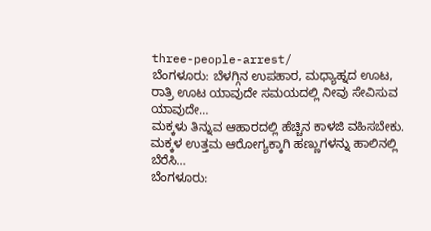three-people-arrest/
ಬೆಂಗಳೂರು: ಬೆಳಗ್ಗಿನ ಉಪಹಾರ, ಮಧ್ಯಾಹ್ನದ ಊಟ, ರಾತ್ರಿ ಊಟ ಯಾವುದೇ ಸಮಯದಲ್ಲಿ ನೀವು ಸೇವಿಸುವ ಯಾವುದೇ…
ಮಕ್ಕಳು ತಿನ್ನುವ ಆಹಾರದಲ್ಲಿ ಹೆಚ್ಚಿನ ಕಾಳಜಿ ವಹಿಸಬೇಕು. ಮಕ್ಕಳ ಉತ್ತಮ ಆರೋಗ್ಯಕ್ಕಾಗಿ ಹಣ್ಣುಗಳನ್ನು ಹಾಲಿನಲ್ಲಿ ಬೆರೆಸಿ…
ಬೆಂಗಳೂರು: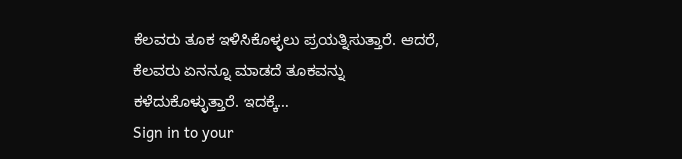ಕೆಲವರು ತೂಕ ಇಳಿಸಿಕೊಳ್ಳಲು ಪ್ರಯತ್ನಿಸುತ್ತಾರೆ. ಆದರೆ, ಕೆಲವರು ಏನನ್ನೂ ಮಾಡದೆ ತೂಕವನ್ನು ಕಳೆದುಕೊಳ್ಳುತ್ತಾರೆ. ಇದಕ್ಕೆ…
Sign in to your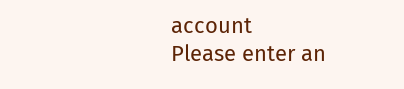account
Please enter an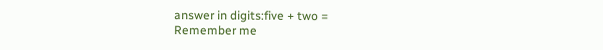answer in digits:five + two =
Remember me